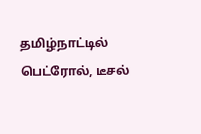தமிழ்நாட்டில் பெட்ரோல், டீசல்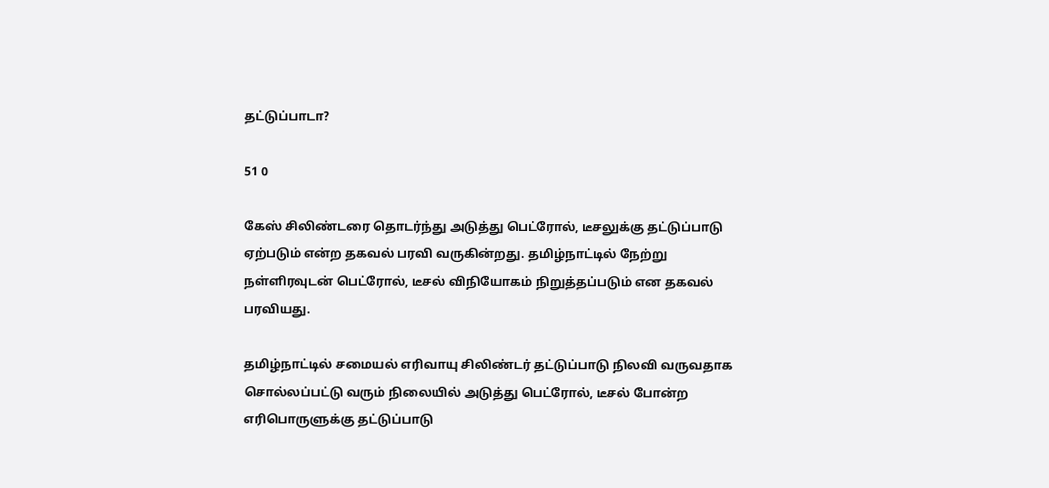தட்டுப்பாடா?

51 0

கேஸ் சிலிண்டரை தொடர்ந்து அடுத்து பெட்ரோல், டீசலுக்கு தட்டுப்பாடு ஏற்படும் என்ற தகவல் பரவி வருகின்றது. தமிழ்நாட்டில் நேற்று நள்ளிரவுடன் பெட்ரோல், டீசல் விநியோகம் நிறுத்தப்படும் என தகவல் பரவியது.

தமிழ்நாட்டில் சமையல் எரிவாயு சிலிண்டர் தட்டுப்பாடு நிலவி வருவதாக சொல்லப்பட்டு வரும் நிலையில் அடுத்து பெட்ரோல், டீசல் போன்ற எரிபொருளுக்கு தட்டுப்பாடு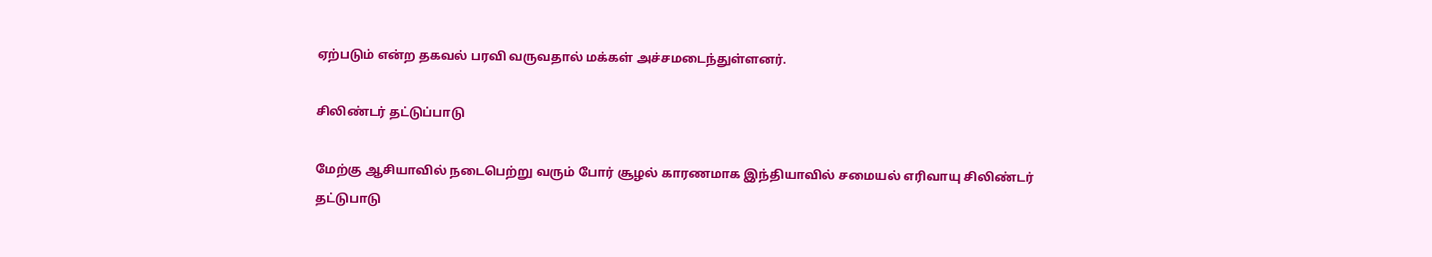ஏற்படும் என்ற தகவல் பரவி வருவதால் மக்கள் அச்சமடைந்துள்ளனர்.

சிலிண்டர் தட்டுப்பாடு

மேற்கு ஆசியாவில் நடைபெற்று வரும் போர் சூழல் காரணமாக இந்தியாவில் சமையல் எரிவாயு சிலிண்டர் தட்டுபாடு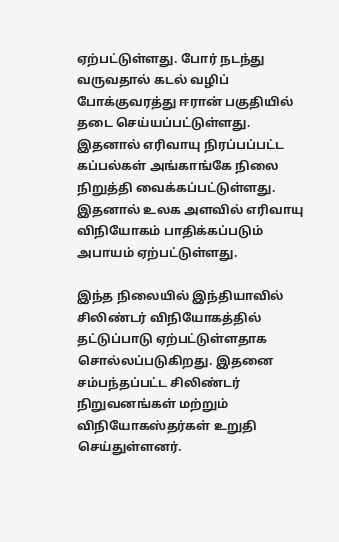ஏற்பட்டுள்ளது. போர் நடந்து வருவதால் கடல் வழிப் போக்குவரத்து ஈரான் பகுதியில் தடை செய்யப்பட்டுள்ளது. இதனால் எரிவாயு நிரப்பப்பட்ட கப்பல்கள் அங்காங்கே நிலை நிறுத்தி வைக்கப்பட்டுள்ளது. இதனால் உலக அளவில் எரிவாயு விநியோகம் பாதிக்கப்படும் அபாயம் ஏற்பட்டுள்ளது.

இந்த நிலையில் இந்தியாவில் சிலிண்டர் விநியோகத்தில் தட்டுப்பாடு ஏற்பட்டுள்ளதாக சொல்லப்படுகிறது. இதனை சம்பந்தப்பட்ட சிலிண்டர் நிறுவனங்கள் மற்றும் விநியோகஸ்தர்கள் உறுதி செய்துள்ளனர்.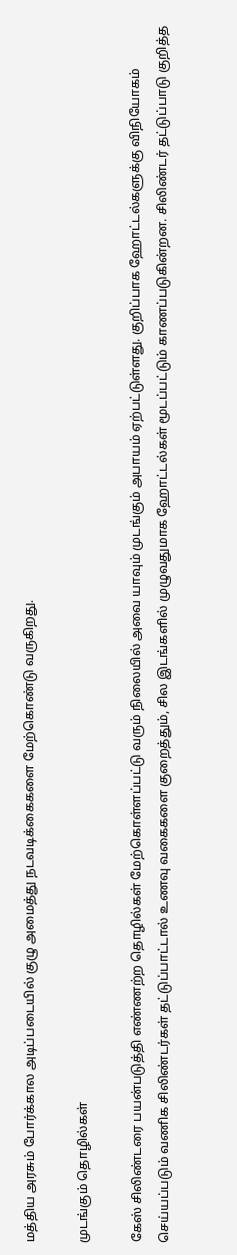மத்திய அரசும் போர்க்கால அடிப்படையில் குழு அமைத்து நடவடிக்கைகளை மேற்கொண்டு வருகிறது.

முடங்கும் தொழில்கள்

கேஸ் சிலிண்டரை பயன்படுத்தி எண்ணற்ற தொழில்கள் மேற்கொள்ளப்பட்டு வரும் நிலையில் அவை யாவும் முடங்கும் அபாயம் ஏற்பட்டுள்ளது. குறிப்பாக ஹோட்டல்களுக்கு விநியோகம் செய்யப்படும் வணிக சிலிண்டர்கள் தட்டுப்பாட்டால் உணவு வகைகளை குறைத்தும், சில இடங்களில் முழுவதுமாக ஹோட்டல்கள் மூடப்பட்டும் காணப்படுகின்றன. சிலிண்டர் தட்டுப்பாடு குறித்த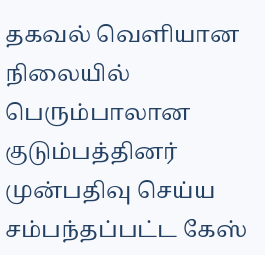தகவல் வெளியான நிலையில் பெரும்பாலான குடும்பத்தினர் முன்பதிவு செய்ய சம்பந்தப்பட்ட கேஸ்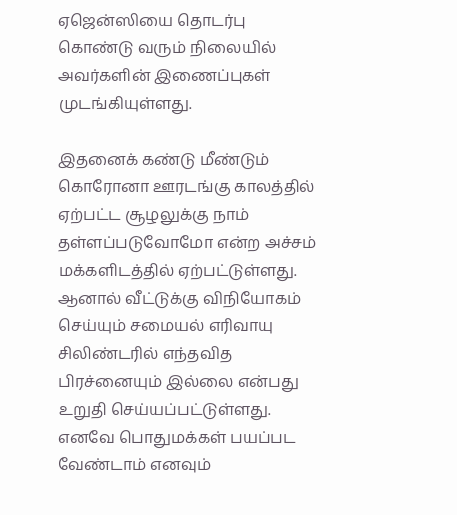ஏஜென்ஸியை தொடர்பு கொண்டு வரும் நிலையில் அவர்களின் இணைப்புகள் முடங்கியுள்ளது.

இதனைக் கண்டு மீண்டும் கொரோனா ஊரடங்கு காலத்தில் ஏற்பட்ட சூழலுக்கு நாம் தள்ளப்படுவோமோ என்ற அச்சம் மக்களிடத்தில் ஏற்பட்டுள்ளது. ஆனால் வீட்டுக்கு விநியோகம் செய்யும் சமையல் எரிவாயு சிலிண்டரில் எந்தவித பிரச்னையும் இல்லை என்பது உறுதி செய்யப்பட்டுள்ளது. எனவே பொதுமக்கள் பயப்பட வேண்டாம் எனவும்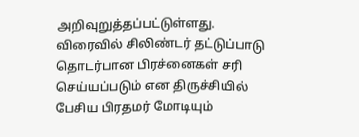அறிவுறுத்தப்பட்டுள்ளது. விரைவில் சிலிண்டர் தட்டுப்பாடு தொடர்பான பிரச்னைகள் சரி செய்யப்படும் என திருச்சியில் பேசிய பிரதமர் மோடியும்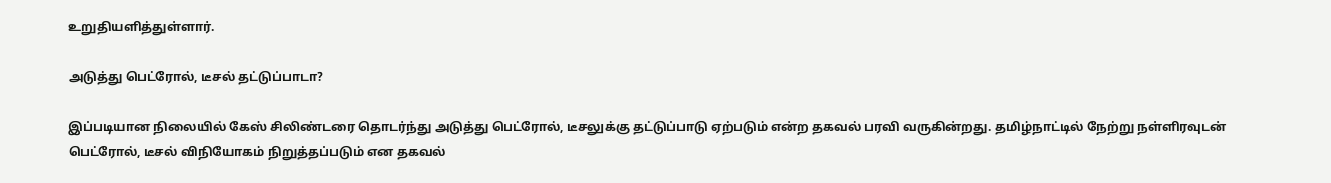உறுதியளித்துள்ளார்.

அடுத்து பெட்ரோல், டீசல் தட்டுப்பாடா?

இப்படியான நிலையில் கேஸ் சிலிண்டரை தொடர்ந்து அடுத்து பெட்ரோல், டீசலுக்கு தட்டுப்பாடு ஏற்படும் என்ற தகவல் பரவி வருகின்றது. தமிழ்நாட்டில் நேற்று நள்ளிரவுடன் பெட்ரோல், டீசல் விநியோகம் நிறுத்தப்படும் என தகவல்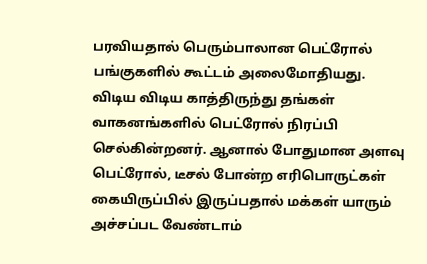பரவியதால் பெரும்பாலான பெட்ரோல் பங்குகளில் கூட்டம் அலைமோதியது. விடிய விடிய காத்திருந்து தங்கள் வாகனங்களில் பெட்ரோல் நிரப்பி செல்கின்றனர். ஆனால் போதுமான அளவு பெட்ரோல், டீசல் போன்ற எரிபொருட்கள் கையிருப்பில் இருப்பதால் மக்கள் யாரும் அச்சப்பட வேண்டாம்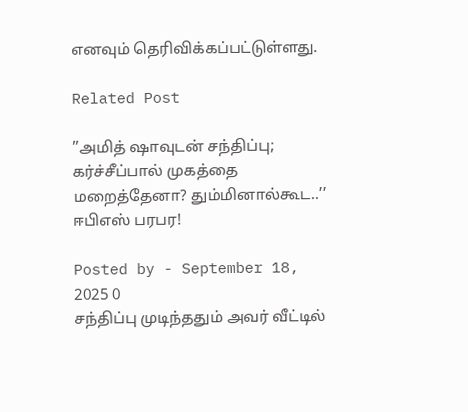எனவும் தெரிவிக்கப்பட்டுள்ளது.

Related Post

’’அமித் ஷாவுடன் சந்திப்பு; கர்ச்சீப்பால் முகத்தை மறைத்தேனா? தும்மினால்கூட..’’ ஈபிஎஸ் பரபர!

Posted by - September 18, 2025 0
சந்திப்பு முடிந்ததும் அவர் வீட்டில்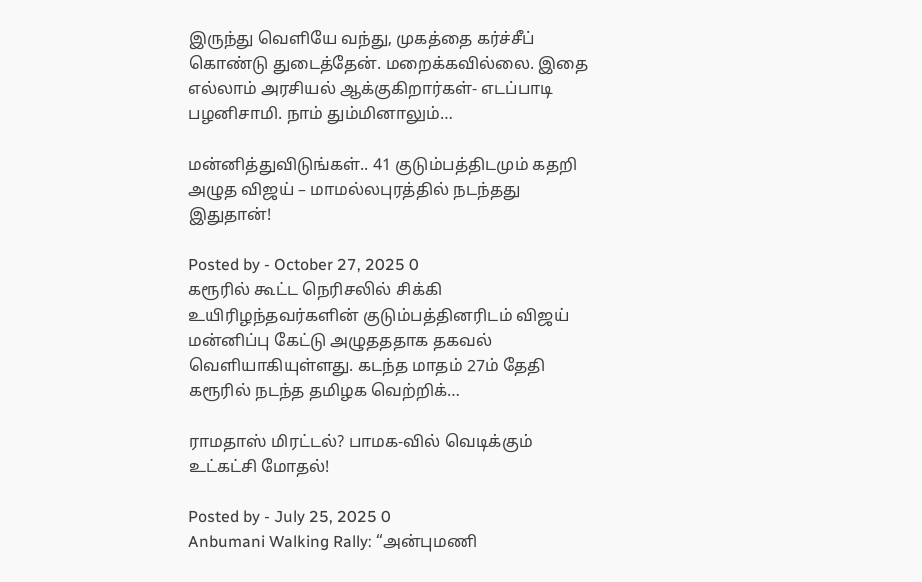இருந்து வெளியே வந்து, முகத்தை கர்ச்சீப் கொண்டு துடைத்தேன். மறைக்கவில்லை. இதை எல்லாம் அரசியல் ஆக்குகிறார்கள்- எடப்பாடி பழனிசாமி. நாம் தும்மினாலும்…

மன்னித்துவிடுங்கள்.. 41 குடும்பத்திடமும் கதறி அழுத விஜய் – மாமல்லபுரத்தில் நடந்தது இதுதான்!

Posted by - October 27, 2025 0
கரூரில் கூட்ட நெரிசலில் சிக்கி உயிரிழந்தவர்களின் குடும்பத்தினரிடம் விஜய் மன்னிப்பு கேட்டு அழுதததாக தகவல் வெளியாகியுள்ளது. கடந்த மாதம் 27ம் தேதி கரூரில் நடந்த தமிழக வெற்றிக்…

ராமதாஸ் மிரட்டல்? பாமக-வில் வெடிக்கும் உட்கட்சி மோதல்!

Posted by - July 25, 2025 0
Anbumani Walking Rally: “அன்புமணி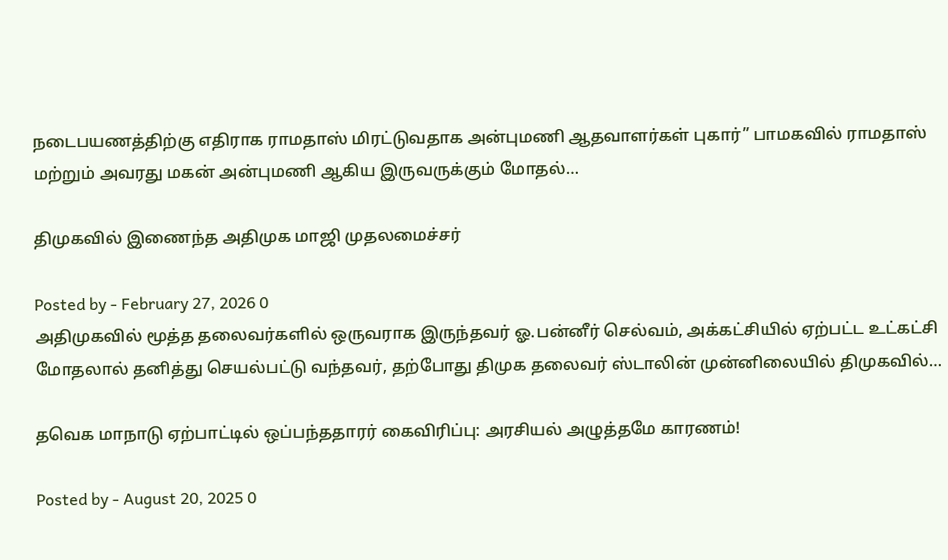நடைபயணத்திற்கு எதிராக ராமதாஸ் மிரட்டுவதாக அன்புமணி ஆதவாளர்கள் புகார்” பாமகவில் ராமதாஸ் மற்றும் அவரது மகன் அன்புமணி ஆகிய இருவருக்கும் மோதல்…

திமுகவில் இணைந்த அதிமுக மாஜி முதலமைச்சர்

Posted by - February 27, 2026 0
அதிமுகவில் மூத்த தலைவர்களில் ஒருவராக இருந்தவர் ஓ.பன்னீர் செல்வம், அக்கட்சியில் ஏற்பட்ட உட்கட்சி மோதலால் தனித்து செயல்பட்டு வந்தவர், தற்போது திமுக தலைவர் ஸ்டாலின் முன்னிலையில் திமுகவில்…

தவெக மாநாடு ஏற்பாட்டில் ஒப்பந்ததாரர் கைவிரிப்பு: அரசியல் அழுத்தமே காரணம்!

Posted by - August 20, 2025 0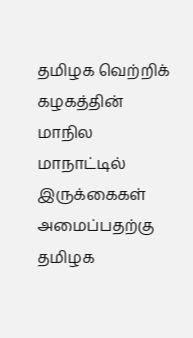தமிழக வெற்றிக் கழகத்தின் மாநில மாநாட்டில் இருக்கைகள் அமைப்பதற்கு தமிழக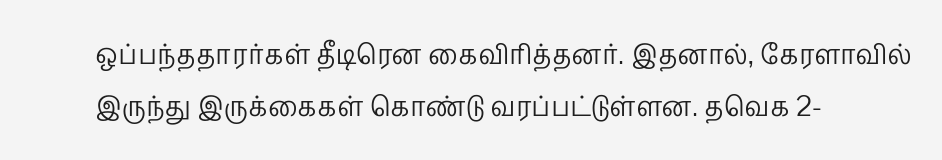ஒப்பந்ததாரர்கள் தீடிரென கைவிரித்தனர். இதனால், கேரளாவில் இருந்து இருக்கைகள் கொண்டு வரப்பட்டுள்ளன. தவெக 2-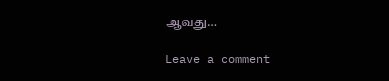ஆவது…

Leave a comment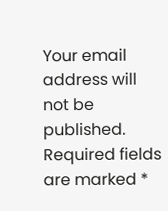Your email address will not be published. Required fields are marked *